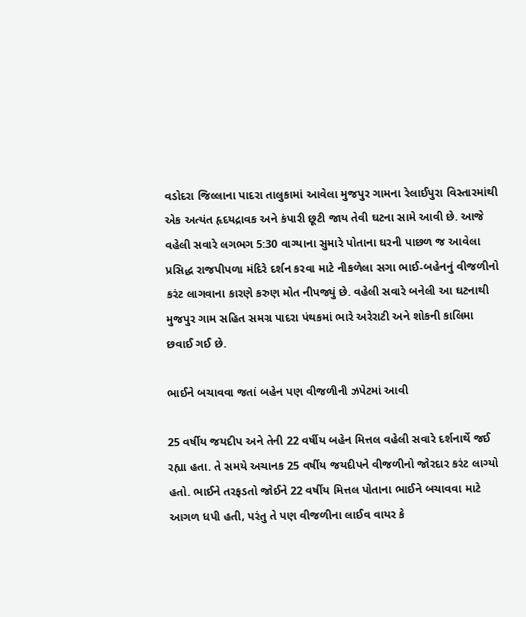વડોદરા જિલ્લાના પાદરા તાલુકામાં આવેલા મુજપુર ગામના રેલાઈપુરા વિસ્તારમાંથી એક અત્યંત હૃદયદ્રાવક અને કંપારી છૂટી જાય તેવી ઘટના સામે આવી છે. આજે વહેલી સવારે લગભગ 5:30 વાગ્યાના સુમારે પોતાના ઘરની પાછળ જ આવેલા પ્રસિદ્ધ રાજપીપળા મંદિરે દર્શન કરવા માટે નીકળેલા સગા ભાઈ-બહેનનું વીજળીનો કરંટ લાગવાના કારણે કરુણ મોત નીપજ્યું છે. વહેલી સવારે બનેલી આ ઘટનાથી મુજપુર ગામ સહિત સમગ્ર પાદરા પંથકમાં ભારે અરેરાટી અને શોકની કાલિમા છવાઈ ગઈ છે.

ભાઈને બચાવવા જતાં બહેન પણ વીજળીની ઝપેટમાં આવી

25 વર્ષીય જયદીપ અને તેની 22 વર્ષીય બહેન મિત્તલ વહેલી સવારે દર્શનાર્થે જઈ રહ્યા હતા. તે સમયે અચાનક 25 વર્ષીય જયદીપને વીજળીનો જોરદાર કરંટ લાગ્યો હતો. ભાઈને તરફડતો જોઈને 22 વર્ષીય મિત્તલ પોતાના ભાઈને બચાવવા માટે આગળ ધપી હતી, પરંતુ તે પણ વીજળીના લાઈવ વાયર કે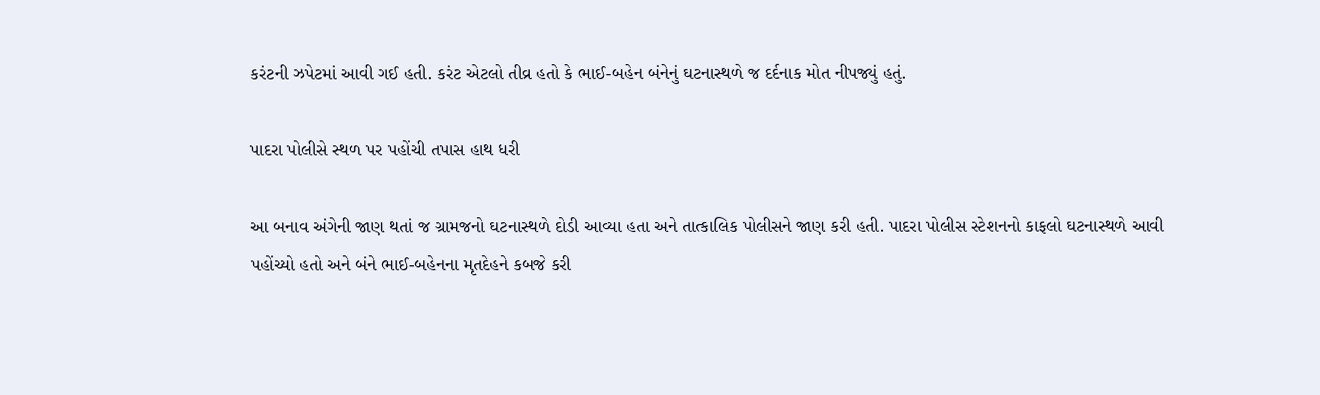કરંટની ઝપેટમાં આવી ગઈ હતી. કરંટ એટલો તીવ્ર હતો કે ભાઈ-બહેન બંનેનું ઘટનાસ્થળે જ દર્દનાક મોત નીપજ્યું હતું.

પાદરા પોલીસે સ્થળ પર પહોંચી તપાસ હાથ ધરી

આ બનાવ અંગેની જાણ થતાં જ ગ્રામજનો ઘટનાસ્થળે દોડી આવ્યા હતા અને તાત્કાલિક પોલીસને જાણ કરી હતી. પાદરા પોલીસ સ્ટેશનનો કાફલો ઘટનાસ્થળે આવી પહોંચ્યો હતો અને બંને ભાઈ-બહેનના મૃતદેહને કબજે કરી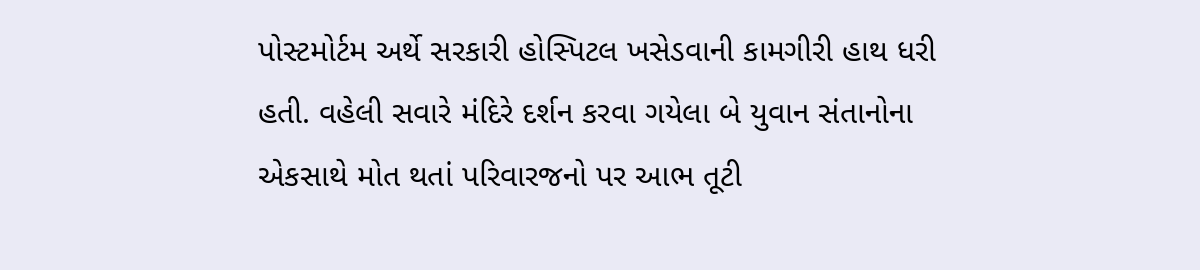પોસ્ટમોર્ટમ અર્થે સરકારી હોસ્પિટલ ખસેડવાની કામગીરી હાથ ધરી હતી. વહેલી સવારે મંદિરે દર્શન કરવા ગયેલા બે યુવાન સંતાનોના એકસાથે મોત થતાં પરિવારજનો પર આભ તૂટી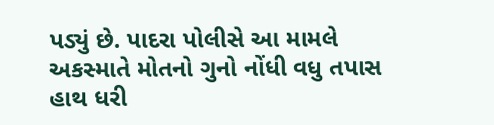પડ્યું છે. પાદરા પોલીસે આ મામલે અકસ્માતે મોતનો ગુનો નોંધી વધુ તપાસ હાથ ધરી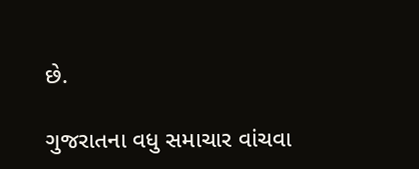છે.

ગુજરાતના વધુ સમાચાર વાંચવા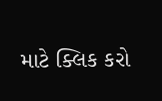માટે ક્લિક કરો